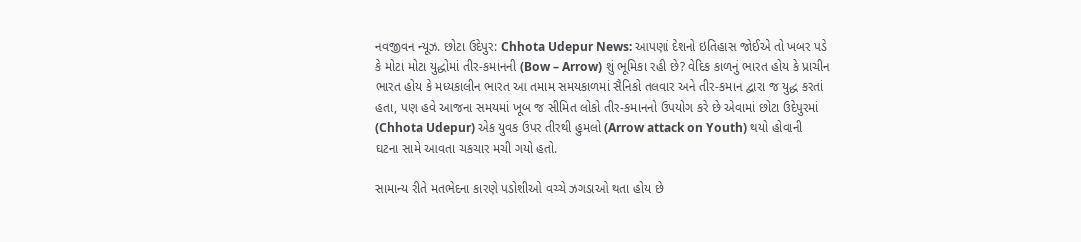નવજીવન ન્યૂઝ. છોટા ઉદેપુર: Chhota Udepur News: આપણાં દેશનો ઇતિહાસ જોઈએ તો ખબર પડે કે મોટા મોટા યુદ્ધોમાં તીર-કમાનની (Bow – Arrow) શું ભૂમિકા રહી છે? વેદિક કાળનું ભારત હોય કે પ્રાચીન ભારત હોય કે મધ્યકાલીન ભારત આ તમામ સમયકાળમાં સૈનિકો તલવાર અને તીર-કમાન દ્વારા જ યુદ્ધ કરતાં હતા, પણ હવે આજના સમયમાં ખૂબ જ સીમિત લોકો તીર-કમાનનો ઉપયોગ કરે છે એવામાં છોટા ઉદેપુરમાં (Chhota Udepur) એક યુવક ઉપર તીરથી હુમલો (Arrow attack on Youth) થયો હોવાની ઘટના સામે આવતા ચકચાર મચી ગયો હતો.

સામાન્ય રીતે મતભેદના કારણે પડોશીઓ વચ્ચે ઝગડાઓ થતા હોય છે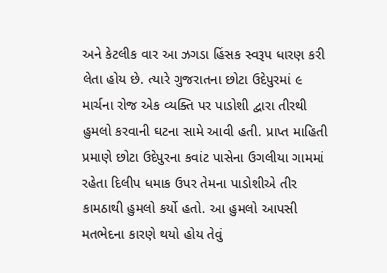અને કેટલીક વાર આ ઝગડા હિંસક સ્વરૂપ ધારણ કરી લેતા હોય છે. ત્યારે ગુજરાતના છોટા ઉદેપુરમાં ૯ માર્ચના રોજ એક વ્યક્તિ પર પાડોશી દ્વારા તીરથી હુમલો કરવાની ઘટના સામે આવી હતી. પ્રાપ્ત માહિતી પ્રમાણે છોટા ઉદેપુરના કવાંટ પાસેના ઉગલીયા ગામમાં રહેતા દિલીપ ધમાક ઉપર તેમના પાડોશીએ તીર કામઠાથી હુમલો કર્યો હતો. આ હુમલો આપસી મતભેદના કારણે થયો હોય તેવું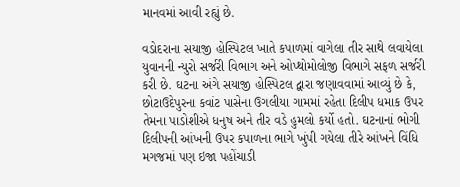માનવમાં આવી રહ્યું છે.

વડોદરાના સયાજી હોસ્પિટલ ખાતે કપાળમાં વાગેલા તીર સાથે લવાયેલા યુવાનની ન્યુરો સર્જરી વિભાગ અને ઓપ્થોમોલોજી વિભાગે સફળ સર્જરી કરી છે. ઘટના અંગે સયાજી હોસ્પિટલ દ્વારા જણાવવામાં આવ્યું છે કે, છોટાઉદેપુરના કવાંટ પાસેના ઉગલીયા ગામમાં રહેતા દિલીપ ધમાક ઉપર તેમના પાડોશીએ ધનુષ અને તીર વડે હુમલો કર્યો હતો. ઘટનાનાં ભોગી દિલીપની આંખની ઉપર કપાળના ભાગે ખુંપી ગયેલા તીરે આંખને વિંધિ મગજમાં પણ ઇજા પહોંચાડી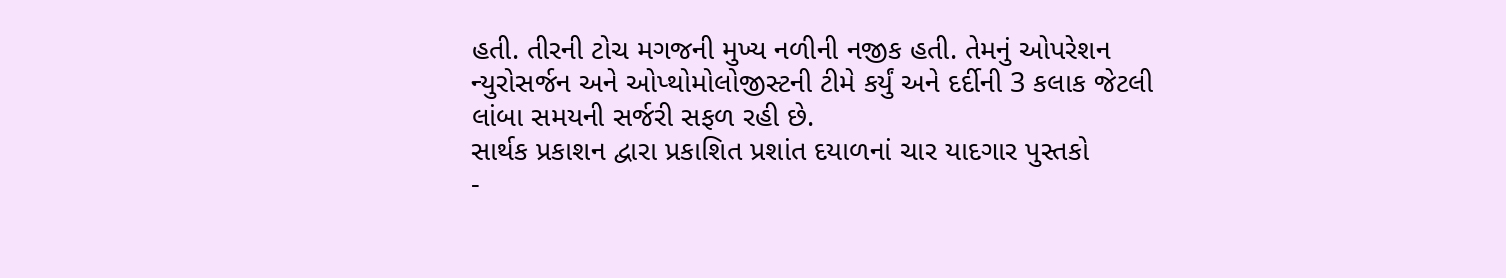હતી. તીરની ટોચ મગજની મુખ્ય નળીની નજીક હતી. તેમનું ઓપરેશન ન્યુરોસર્જન અને ઓપ્થોમોલોજીસ્ટની ટીમે કર્યું અને દર્દીની 3 કલાક જેટલી લાંબા સમયની સર્જરી સફળ રહી છે.
સાર્થક પ્રકાશન દ્વારા પ્રકાશિત પ્રશાંત દયાળનાં ચાર યાદગાર પુસ્તકો
-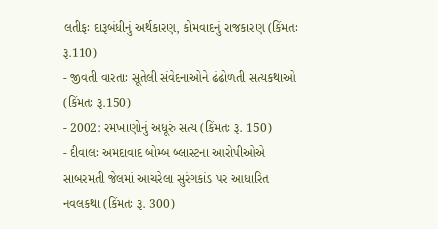લતીફઃ દારૂબંધીનું અર્થકારણ, કોમવાદનું રાજકારણ (કિંમતઃ રૂ.110)
- જીવતી વારતાઃ સૂતેલી સંવેદનાઓને ઢંઢોળતી સત્યકથાઓ (કિંમતઃ રૂ.150)
- 2002: રમખાણોનું અધૂરું સત્ય (કિંમતઃ રૂ. 150)
- દીવાલઃ અમદાવાદ બોમ્બ બ્લાસ્ટના આરોપીઓએ સાબરમતી જેલમાં આચરેલા સુરંગકાંડ પર આધારિત નવલકથા (કિંમતઃ રૂ. 300)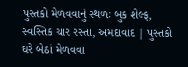પુસ્તકો મેળવવાનું સ્થળઃ બુક શેલ્ફ, સ્વસ્તિક ચાર રસ્તા, અમદાવાદ | પુસ્તકો ઘરે બેઠાં મેળવવા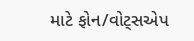માટે ફોન/વોટ્સએપ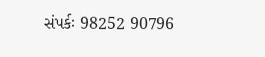સંપર્કઃ 98252 90796